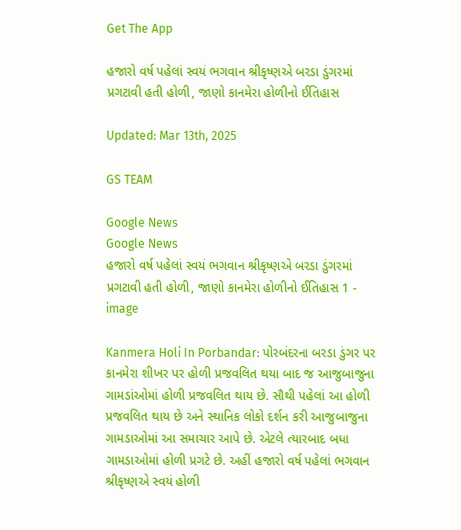Get The App

હજારો વર્ષ પહેલાં સ્વયં ભગવાન શ્રીકૃષ્ણએ બરડા ડુંગરમાં પ્રગટાવી હતી હોળી, જાણો કાનમેરા હોળીનો ઈતિહાસ

Updated: Mar 13th, 2025

GS TEAM

Google News
Google News
હજારો વર્ષ પહેલાં સ્વયં ભગવાન શ્રીકૃષ્ણએ બરડા ડુંગરમાં પ્રગટાવી હતી હોળી, જાણો કાનમેરા હોળીનો ઈતિહાસ 1 - image

Kanmera Holi In Porbandar: પોરબંદરના બરડા ડુંગર પર કાનમેરા શીખર પર હોળી પ્રજવલિત થયા બાદ જ આજુબાજુના ગામડાંઓમાં હોળી પ્રજવલિત થાય છે. સૌથી પહેલાં આ હોળી પ્રજવલિત થાય છે અને સ્થાનિક લોકો દર્શન કરી આજુબાજુના ગામડાઓમાં આ સમાચાર આપે છે. એટલે ત્યારબાદ બધા ગામડાઓમાં હોળી પ્રગટે છે. અહીં હજારો વર્ષ પહેલાં ભગવાન શ્રીકૃષ્ણએ સ્વયં હોળી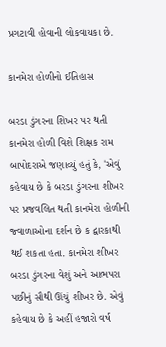પ્રગટાવી હોવાની લોકવાયકા છે.

કાનમેરા હોળીનો ઈતિહાસ

બરડા ડુંગરના શિખર પર થતી કાનમેરા હોળી વિશે શિક્ષક રામ બાપોદરાએ જણાવ્યું હતું કે, 'એવું કહેવાય છે કે બરડા ડુંગરના શીખર પર પ્રજવલિત થતી કાનમેરા હોળીની જ્વાળાઓના દર્શન છે ક દ્વારકાથી થઈ શકતા હતા. કાનમેરા શીખર બરડા ડુંગરના વેશું અને આભપરા પછીનું સૌથી ઊંચું શીખર છે. એવું કહેવાય છે કે અહીં હજારો વર્ષ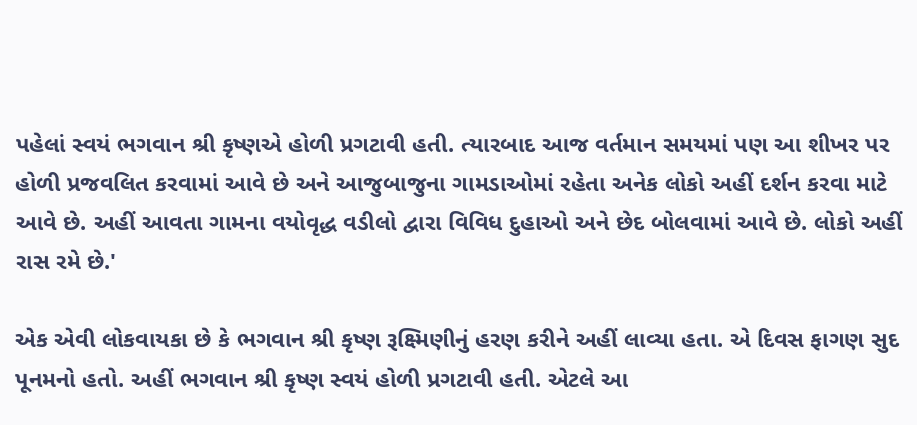પહેલાં સ્વયં ભગવાન શ્રી કૃષ્ણએ હોળી પ્રગટાવી હતી. ત્યારબાદ આજ વર્તમાન સમયમાં પણ આ શીખર પર હોળી પ્રજવલિત કરવામાં આવે છે અને આજુબાજુના ગામડાઓમાં રહેતા અનેક લોકો અહીં દર્શન કરવા માટે આવે છે. અહીં આવતા ગામના વયોવૃદ્ધ વડીલો દ્વારા વિવિધ દુહાઓ અને છેદ બોલવામાં આવે છે. લોકો અહીં રાસ રમે છે.'

એક એવી લોકવાયકા છે કે ભગવાન શ્રી કૃષ્ણ રૂક્ષ્મિણીનું હરણ કરીને અહીં લાવ્યા હતા. એ દિવસ ફાગણ સુદ પૂનમનો હતો. અહીં ભગવાન શ્રી કૃષ્ણ સ્વયં હોળી પ્રગટાવી હતી. એટલે આ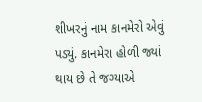શીખરનું નામ કાનમેરો એવું પડ્યું. કાનમેરા હોળી જ્યાં થાય છે તે જગ્યાએ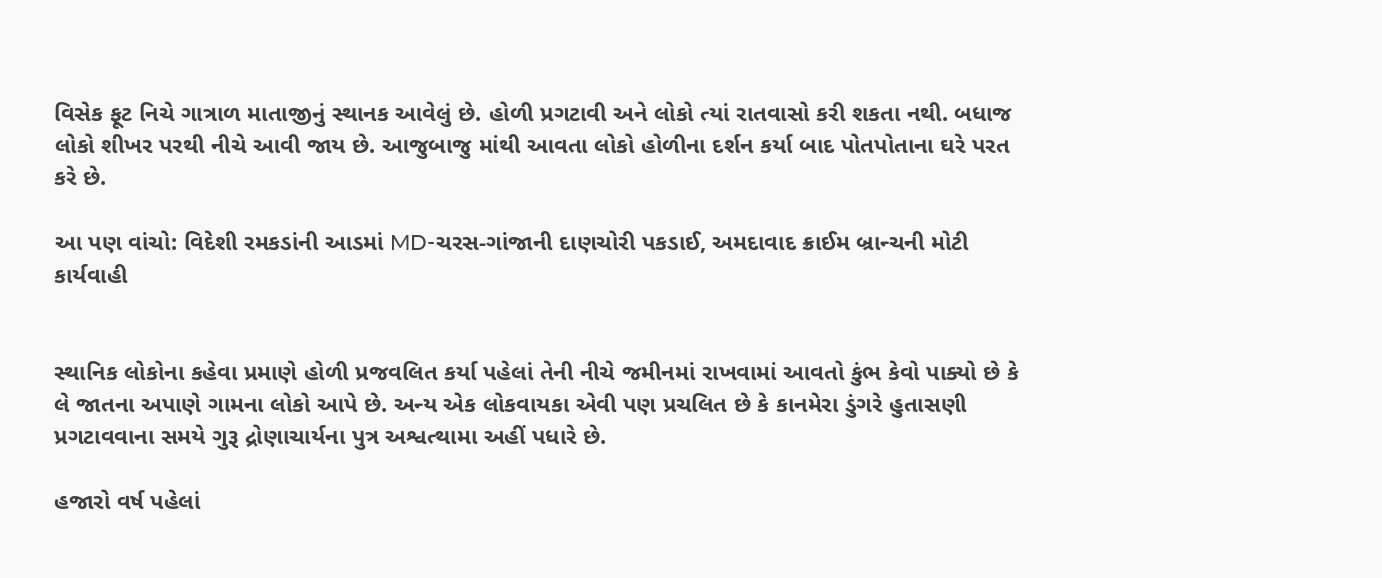વિસેક ફૂટ નિચે ગાત્રાળ માતાજીનું સ્થાનક આવેલું છે. હોળી પ્રગટાવી અને લોકો ત્યાં રાતવાસો કરી શકતા નથી. બધાજ લોકો શીખર પરથી નીચે આવી જાય છે. આજુબાજુ માંથી આવતા લોકો હોળીના દર્શન કર્યા બાદ પોતપોતાના ઘરે પરત કરે છે.

આ પણ વાંચો: વિદેશી રમકડાંની આડમાં MD-ચરસ-ગાંજાની દાણચોરી પકડાઈ, અમદાવાદ ક્રાઈમ બ્રાન્ચની મોટી કાર્યવાહી


સ્થાનિક લોકોના કહેવા પ્રમાણે હોળી પ્રજવલિત કર્યા પહેલાં તેની નીચે જમીનમાં રાખવામાં આવતો કુંભ કેવો પાક્યો છે કે લે જાતના અપાણે ગામના લોકો આપે છે. અન્ય એક લોકવાયકા એવી પણ પ્રચલિત છે કે કાનમેરા ડુંગરે હુતાસણી પ્રગટાવવાના સમયે ગુરૂ દ્રોણાચાર્યના પુત્ર અશ્વત્થામા અહીં પધારે છે.

હજારો વર્ષ પહેલાં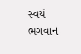સ્વયં ભગવાન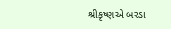શ્રીકૃષ્ણએ બરડા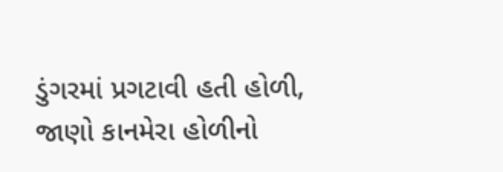ડુંગરમાં પ્રગટાવી હતી હોળી, જાણો કાનમેરા હોળીનો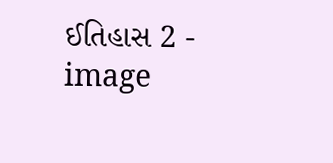ઈતિહાસ 2 - image